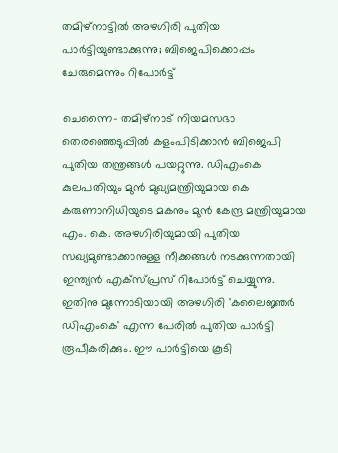തമിഴ്‌നാട്ടില്‍ അഴഗിരി പുതിയ പാര്‍ട്ടിയുണ്ടാക്കുന്നു; ബിജെപിക്കൊപ്പം ചേരുമെന്നും റിപോര്‍ട്ട്

ചെന്നൈ- തമിഴ്‌നാട് നിയമസഭാ തെരഞ്ഞെടുപ്പില്‍ കളംപിടിക്കാന്‍ ബിജെപി പുതിയ തന്ത്രങ്ങള്‍ പയറ്റുന്നു. ഡിഎംകെ കുലപതിയും മുന്‍ മുഖ്യമന്ത്രിയുമായ കെ കരുണാനിധിയുടെ മകനും മുന്‍ കേന്ദ്ര മന്ത്രിയുമായ എം. കെ. അഴഗിരിയുമായി പുതിയ സഖ്യമുണ്ടാക്കാനുള്ള നീക്കങ്ങള്‍ നടക്കുന്നതായി ഇന്ത്യന്‍ എക്‌സ്പ്രസ് റിപോര്‍ട്ട് ചെയ്യുന്നു. ഇതിനു മുന്നോടിയായി അഴഗിരി 'കലൈജ്ഞര്‍ ഡിഎംകെ' എന്ന പേരില്‍ പുതിയ പാര്‍ട്ടി രൂപീകരിക്കും. ഈ പാര്‍ട്ടിയെ കൂടി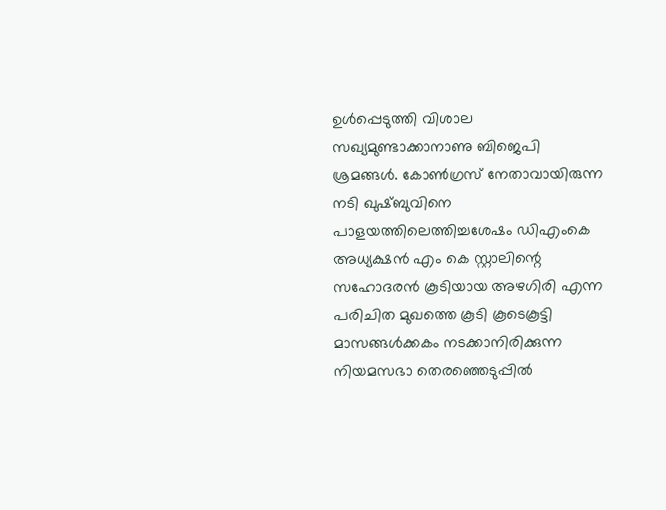ഉള്‍പ്പെടുത്തി വിശാല സഖ്യമുണ്ടാക്കാനാണു ബിജെപി ശ്രമങ്ങള്‍. കോണ്‍ഗ്രസ് നേതാവായിരുന്ന നടി ഖുഷ്ബുവിനെ പാളയത്തിലെത്തിച്ചശേഷം ഡിഎംകെ അധ്യക്ഷന്‍ എം കെ സ്റ്റാലിന്റെ സഹോദരന്‍ കൂടിയായ അഴഗിരി എന്ന പരിചിത മുഖത്തെ കൂടി കൂടെകൂട്ടി മാസങ്ങള്‍ക്കകം നടക്കാനിരിക്കുന്ന നിയമസഭാ തെരഞ്ഞെടുപ്പില്‍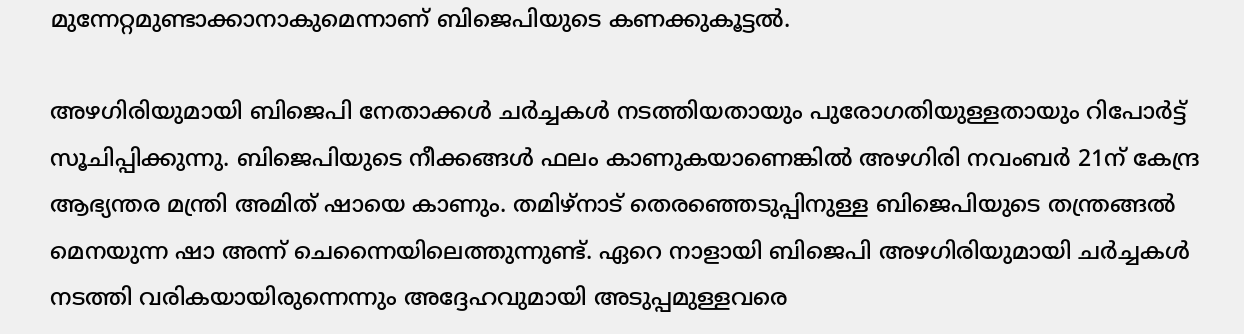മുന്നേറ്റമുണ്ടാക്കാനാകുമെന്നാണ് ബിജെപിയുടെ കണക്കുകൂട്ടല്‍.

അഴഗിരിയുമായി ബിജെപി നേതാക്കള്‍ ചര്‍ച്ചകള്‍ നടത്തിയതായും പുരോഗതിയുള്ളതായും റിപോര്‍ട്ട് സൂചിപ്പിക്കുന്നു. ബിജെപിയുടെ നീക്കങ്ങള്‍ ഫലം കാണുകയാണെങ്കില്‍ അഴഗിരി നവംബര്‍ 21ന് കേന്ദ്ര ആഭ്യന്തര മന്ത്രി അമിത് ഷായെ കാണും. തമിഴ്‌നാട് തെരഞ്ഞെടുപ്പിനുള്ള ബിജെപിയുടെ തന്ത്രങ്ങല്‍ മെനയുന്ന ഷാ അന്ന് ചെന്നൈയിലെത്തുന്നുണ്ട്. ഏറെ നാളായി ബിജെപി അഴഗിരിയുമായി ചര്‍ച്ചകള്‍ നടത്തി വരികയായിരുന്നെന്നും അദ്ദേഹവുമായി അടുപ്പമുള്ളവരെ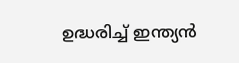ഉദ്ധരിച്ച് ഇന്ത്യന്‍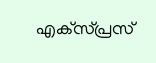എക്‌സ്പ്രസ്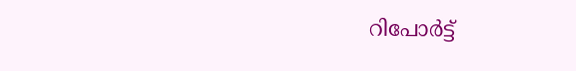റിപോര്‍ട്ട്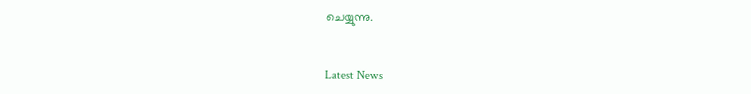ചെയ്യുന്നു.


Latest News